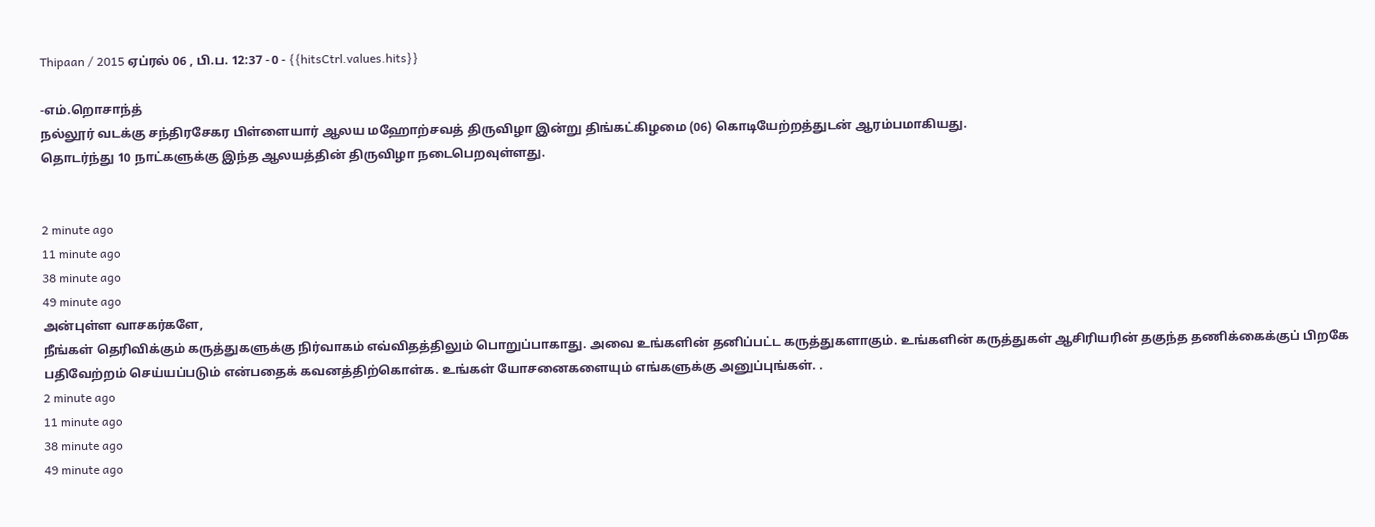Thipaan / 2015 ஏப்ரல் 06 , பி.ப. 12:37 - 0 - {{hitsCtrl.values.hits}}

-எம்.றொசாந்த்
நல்லூர் வடக்கு சந்திரசேகர பிள்ளையார் ஆலய மஹோற்சவத் திருவிழா இன்று திங்கட்கிழமை (06) கொடியேற்றத்துடன் ஆரம்பமாகியது.
தொடர்ந்து 10 நாட்களுக்கு இந்த ஆலயத்தின் திருவிழா நடைபெறவுள்ளது.


2 minute ago
11 minute ago
38 minute ago
49 minute ago
அன்புள்ள வாசகர்களே,
நீங்கள் தெரிவிக்கும் கருத்துகளுக்கு நிர்வாகம் எவ்விதத்திலும் பொறுப்பாகாது. அவை உங்களின் தனிப்பட்ட கருத்துகளாகும். உங்களின் கருத்துகள் ஆசிரியரின் தகுந்த தணிக்கைக்குப் பிறகே பதிவேற்றம் செய்யப்படும் என்பதைக் கவனத்திற்கொள்க. உங்கள் யோசனைகளையும் எங்களுக்கு அனுப்புங்கள். .
2 minute ago
11 minute ago
38 minute ago
49 minute ago